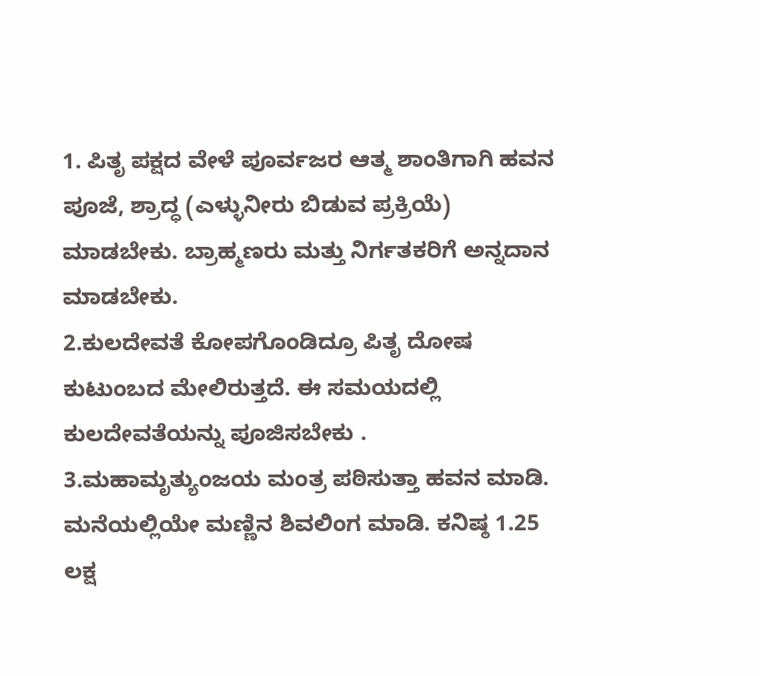1. ಪಿತೃ ಪಕ್ಷದ ವೇಳೆ ಪೂರ್ವಜರ ಆತ್ಮ ಶಾಂತಿಗಾಗಿ ಹವನ ಪೂಜೆ, ಶ್ರಾದ್ಧ (ಎಳ್ಳುನೀರು ಬಿಡುವ ಪ್ರಕ್ರಿಯೆ) ಮಾಡಬೇಕು. ಬ್ರಾಹ್ಮಣರು ಮತ್ತು ನಿರ್ಗತಕರಿಗೆ ಅನ್ನದಾನ ಮಾಡಬೇಕು.
2.ಕುಲದೇವತೆ ಕೋಪಗೊಂಡಿದ್ರೂ ಪಿತೃ ದೋಷ ಕುಟುಂಬದ ಮೇಲಿರುತ್ತದೆ. ಈ ಸಮಯದಲ್ಲಿ ಕುಲದೇವತೆಯನ್ನು ಪೂಜಿಸಬೇಕು .
3.ಮಹಾಮೃತ್ಯುಂಜಯ ಮಂತ್ರ ಪಠಿಸುತ್ತಾ ಹವನ ಮಾಡಿ. ಮನೆಯಲ್ಲಿಯೇ ಮಣ್ಣಿನ ಶಿವಲಿಂಗ ಮಾಡಿ. ಕನಿಷ್ಠ 1.25 ಲಕ್ಷ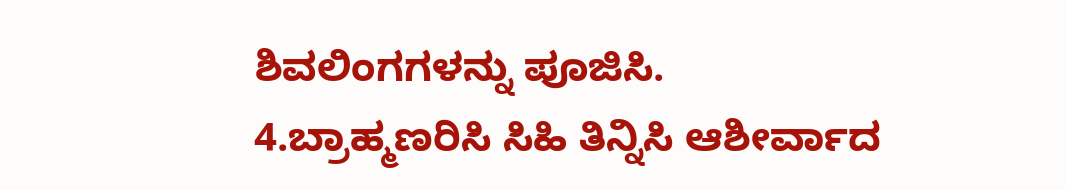ಶಿವಲಿಂಗಗಳನ್ನು ಪೂಜಿಸಿ.
4.ಬ್ರಾಹ್ಮಣರಿಸಿ ಸಿಹಿ ತಿನ್ನಿಸಿ ಆಶೀರ್ವಾದ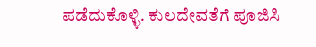ಪಡೆದುಕೊಳ್ಳಿ. ಕುಲದೇವತೆಗೆ ಪೂಜಿಸಿ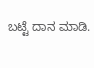ಬಟ್ಟೆ ದಾನ ಮಾಡಿ.